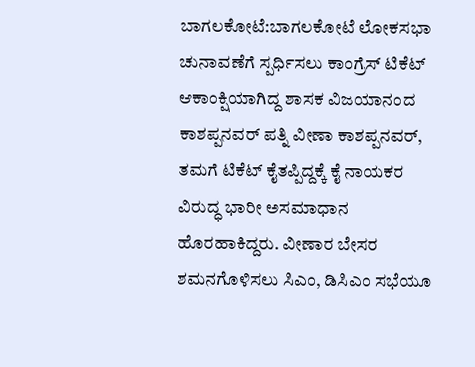ಬಾಗಲಕೋಟೆ:ಬಾಗಲಕೋಟೆ ಲೋಕಸಭಾ ಚುನಾವಣೆಗೆ ಸ್ಪರ್ಧಿಸಲು ಕಾಂಗ್ರೆಸ್ ಟಿಕೆಟ್ ಆಕಾಂಕ್ಷಿಯಾಗಿದ್ದ ಶಾಸಕ ವಿಜಯಾನಂದ ಕಾಶಪ್ಪನವರ್ ಪತ್ನಿ ವೀಣಾ ಕಾಶಪ್ಪನವರ್, ತಮಗೆ ಟಿಕೆಟ್ ಕೈತಪ್ಪಿದ್ದಕ್ಕೆ ಕೈ ನಾಯಕರ ವಿರುದ್ಧ ಭಾರೀ ಅಸಮಾಧಾನ ಹೊರಹಾಕಿದ್ದರು. ವೀಣಾರ ಬೇಸರ ಶಮನಗೊಳಿಸಲು ಸಿಎಂ, ಡಿಸಿಎಂ ಸಭೆಯೂ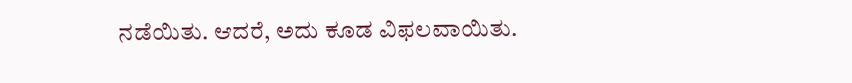ನಡೆಯಿತು. ಆದರೆ, ಅದು ಕೂಡ ವಿಫಲವಾಯಿತು.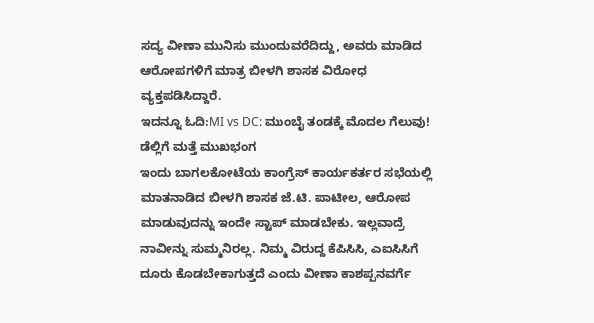ಸದ್ಯ ವೀಣಾ ಮುನಿಸು ಮುಂದುವರೆದಿದ್ದು, ಅವರು ಮಾಡಿದ ಆರೋಪಗಳಿಗೆ ಮಾತ್ರ ಬೀಳಗಿ ಶಾಸಕ ವಿರೋಧ ವ್ಯಕ್ತಪಡಿಸಿದ್ದಾರೆ.
ಇದನ್ನೂ ಓದಿ:MI vs DC: ಮುಂಬೈ ತಂಡಕ್ಕೆ ಮೊದಲ ಗೆಲುವು! ಡೆಲ್ಲಿಗೆ ಮತ್ತೆ ಮುಖಭಂಗ
ಇಂದು ಬಾಗಲಕೋಟೆಯ ಕಾಂಗ್ರೆಸ್ ಕಾರ್ಯಕರ್ತರ ಸಭೆಯಲ್ಲಿ ಮಾತನಾಡಿದ ಬೀಳಗಿ ಶಾಸಕ ಜೆ.ಟಿ. ಪಾಟೀಲ, ಆರೋಪ ಮಾಡುವುದನ್ನು ಇಂದೇ ಸ್ಟಾಪ್ ಮಾಡಬೇಕು. ಇಲ್ಲವಾದ್ರೆ ನಾವೀನ್ನು ಸುಮ್ಮನಿರಲ್ಲ. ನಿಮ್ಮ ವಿರುದ್ದ ಕೆಪಿಸಿಸಿ, ಎಐಸಿಸಿಗೆ ದೂರು ಕೊಡಬೇಕಾಗುತ್ತದೆ ಎಂದು ವೀಣಾ ಕಾಶಪ್ಪನವರ್ಗೆ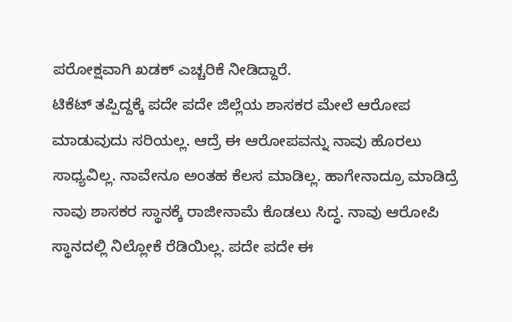ಪರೋಕ್ಷವಾಗಿ ಖಡಕ್ ಎಚ್ಚರಿಕೆ ನೀಡಿದ್ದಾರೆ.
ಟಿಕೆಟ್ ತಪ್ಪಿದ್ದಕ್ಕೆ ಪದೇ ಪದೇ ಜಿಲ್ಲೆಯ ಶಾಸಕರ ಮೇಲೆ ಆರೋಪ ಮಾಡುವುದು ಸರಿಯಲ್ಲ. ಆದ್ರೆ‌ ಈ ಆರೋಪವನ್ನು ನಾವು ಹೊರಲು ಸಾಧ್ಯವಿಲ್ಲ. ನಾವೇನೂ ಅಂತಹ ಕೆಲಸ ಮಾಡಿಲ್ಲ. ಹಾಗೇನಾದ್ರೂ ಮಾಡಿದ್ರೆ ನಾವು ಶಾಸಕರ ಸ್ಥಾನಕ್ಕೆ ರಾಜೀನಾಮೆ‌ ಕೊಡಲು ಸಿದ್ಧ. ನಾವು ಆರೋಪಿ ಸ್ಥಾನದಲ್ಲಿ ನಿಲ್ಲೋಕೆ ರೆಡಿಯಿಲ್ಲ. ಪದೇ ಪದೇ ಈ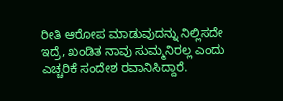ರೀತಿ ಆರೋಪ ಮಾಡುವುದನ್ನು‌‌ ನಿಲ್ಲಿಸದೇ ಇದ್ರೆ, ಖಂಡಿತ ನಾವು ಸುಮ್ಮನಿರಲ್ಲ ಎಂದು ಎಚ್ಚರಿಕೆ ಸಂದೇಶ ರವಾನಿಸಿದ್ದಾರೆ.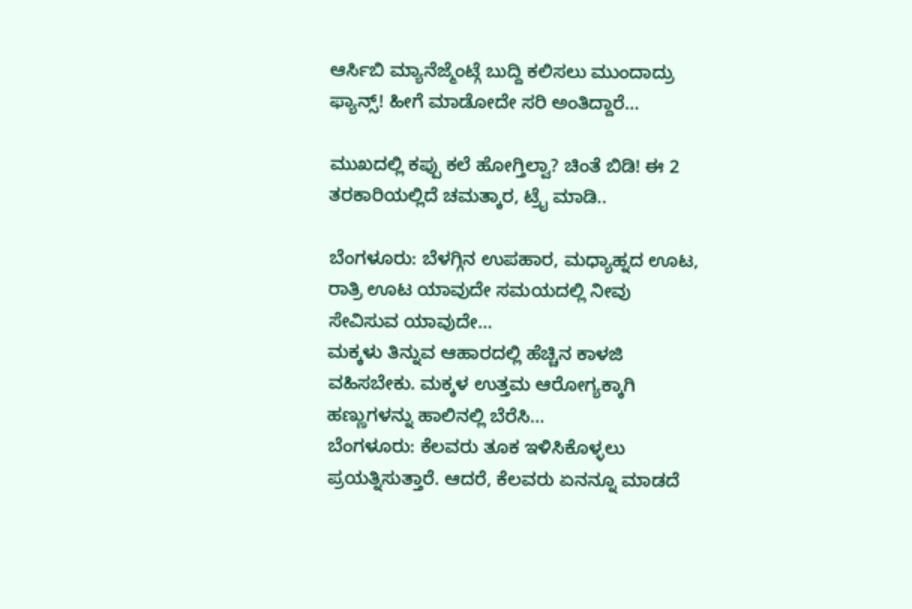ಆರ್ಸಿಬಿ ಮ್ಯಾನೆಜ್ಮೆಂಟ್ಗೆ ಬುದ್ದಿ ಕಲಿಸಲು ಮುಂದಾದ್ರು ಫ್ಯಾನ್ಸ್! ಹೀಗೆ ಮಾಡೋದೇ ಸರಿ ಅಂತಿದ್ದಾರೆ…

ಮುಖದಲ್ಲಿ ಕಪ್ಪು ಕಲೆ ಹೋಗ್ತಿಲ್ವಾ? ಚಿಂತೆ ಬಿಡಿ! ಈ 2 ತರಕಾರಿಯಲ್ಲಿದೆ ಚಮತ್ಕಾರ, ಟ್ರೈ ಮಾಡಿ..

ಬೆಂಗಳೂರು: ಬೆಳಗ್ಗಿನ ಉಪಹಾರ, ಮಧ್ಯಾಹ್ನದ ಊಟ, ರಾತ್ರಿ ಊಟ ಯಾವುದೇ ಸಮಯದಲ್ಲಿ ನೀವು ಸೇವಿಸುವ ಯಾವುದೇ…
ಮಕ್ಕಳು ತಿನ್ನುವ ಆಹಾರದಲ್ಲಿ ಹೆಚ್ಚಿನ ಕಾಳಜಿ ವಹಿಸಬೇಕು. ಮಕ್ಕಳ ಉತ್ತಮ ಆರೋಗ್ಯಕ್ಕಾಗಿ ಹಣ್ಣುಗಳನ್ನು ಹಾಲಿನಲ್ಲಿ ಬೆರೆಸಿ…
ಬೆಂಗಳೂರು: ಕೆಲವರು ತೂಕ ಇಳಿಸಿಕೊಳ್ಳಲು ಪ್ರಯತ್ನಿಸುತ್ತಾರೆ. ಆದರೆ, ಕೆಲವರು ಏನನ್ನೂ ಮಾಡದೆ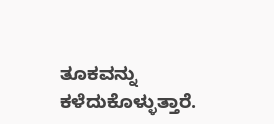ತೂಕವನ್ನು ಕಳೆದುಕೊಳ್ಳುತ್ತಾರೆ.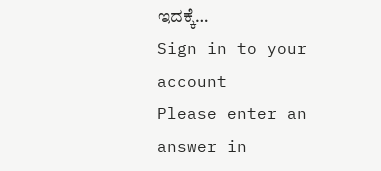ಇದಕ್ಕೆ…
Sign in to your account
Please enter an answer in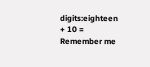digits:eighteen + 10 =
Remember me